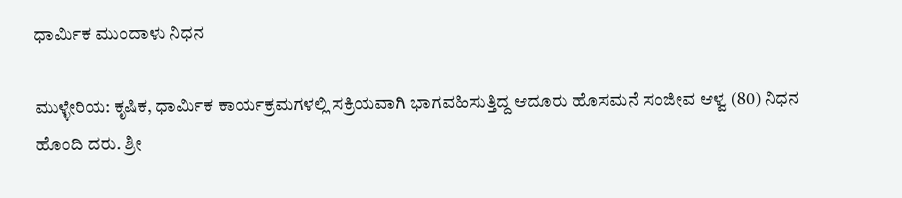ಧಾರ್ಮಿಕ ಮುಂದಾಳು ನಿಧನ

ಮುಳ್ಳೇರಿಯ: ಕೃಷಿಕ, ಧಾರ್ಮಿಕ ಕಾರ್ಯಕ್ರಮಗಳಲ್ಲಿ ಸಕ್ರಿಯವಾಗಿ ಭಾಗವಹಿಸುತ್ತಿದ್ದ ಆದೂರು ಹೊಸಮನೆ ಸಂಜೀವ ಆಳ್ವ (80) ನಿಧನ ಹೊಂದಿ ದರು. ಶ್ರೀ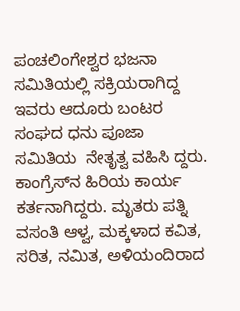ಪಂಚಲಿಂಗೇಶ್ವರ ಭಜನಾ ಸಮಿತಿಯಲ್ಲಿ ಸಕ್ರಿಯರಾಗಿದ್ದ ಇವರು ಆದೂರು ಬಂಟರ ಸಂಘದ ಧನು ಪೂಜಾ ಸಮಿತಿಯ  ನೇತೃತ್ವ ವಹಿಸಿ ದ್ದರು.   ಕಾಂಗ್ರೆಸ್‌ನ ಹಿರಿಯ ಕಾರ್ಯ ಕರ್ತನಾಗಿದ್ದರು. ಮೃತರು ಪತ್ನಿ ವಸಂತಿ ಆಳ್ವ, ಮಕ್ಕಳಾದ ಕವಿತ, ಸರಿತ, ನಮಿತ, ಅಳಿಯಂದಿರಾದ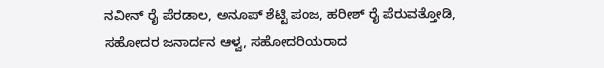ನವೀನ್ ರೈ ಪೆರಡಾಲ, ಅನೂಪ್ ಶೆಟ್ಟಿ ಪಂಜ, ಹರೀಶ್ ರೈ ಪೆರುವತ್ತೋಡಿ, ಸಹೋದರ ಜನಾರ್ದನ ಆಳ್ವ, ಸಹೋದರಿಯರಾದ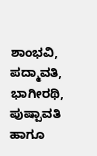ಶಾಂಭವಿ, ಪದ್ಮಾವತಿ, ಭಾಗೀರಥಿ, ಪುಷ್ಪಾವತಿ ಹಾಗೂ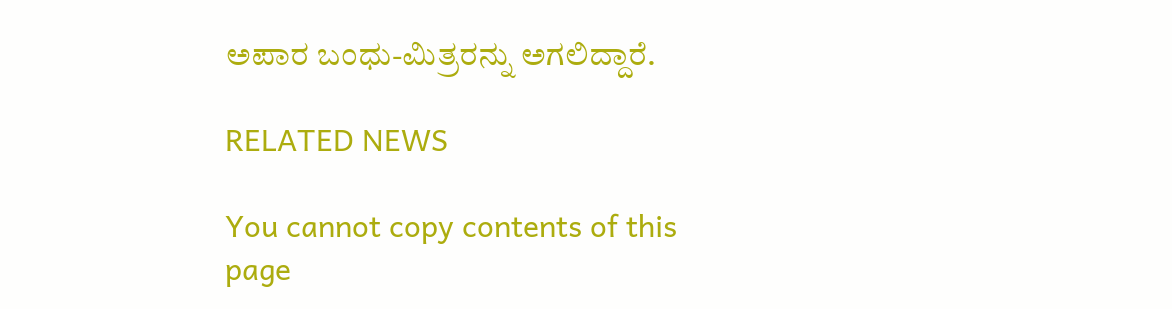ಅಪಾರ ಬಂಧು-ಮಿತ್ರರನ್ನು ಅಗಲಿದ್ದಾರೆ.

RELATED NEWS

You cannot copy contents of this page